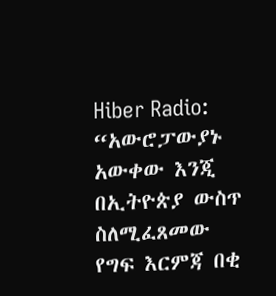Hiber Radio: “አውሮፓውያኑ አውቀው እንጂ በኢትዮጵያ ውስጥ ስለሚፈጸመው የግፍ እርምጃ በቂ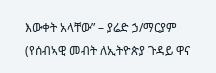እውቀት አላቸው” – ያሬድ ኃ/ማርያም (የሰብኣዊ መብት ለኢትዮጵያ ጉዳይ ዋና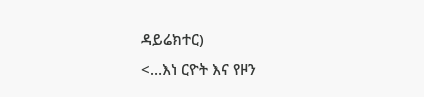ዳይሬክተር)
<…እነ ርዮት እና የዞን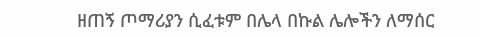ዘጠኝ ጦማሪያን ሲፈቱም በሌላ በኩል ሌሎችን ለማሰር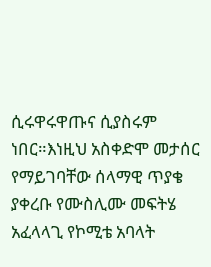ሲሩዋሩዋጡና ሲያስሩም ነበር።እነዚህ አስቀድሞ መታሰር የማይገባቸው ሰላማዊ ጥያቄ ያቀረቡ የሙስሊሙ መፍትሄ አፈላላጊ የኮሚቴ አባላት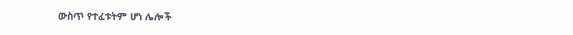ውስጥ የተፈቱትም ሆነ ሌሎች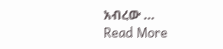አብረው …
Read More